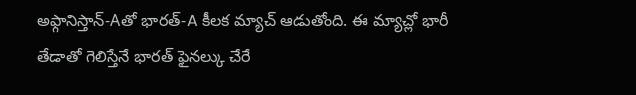అఫ్గానిస్తాన్-Aతో భారత్-A కీలక మ్యాచ్ ఆడుతోంది. ఈ మ్యాచ్లో భారీ తేడాతో గెలిస్తేనే భారత్ ఫైనల్కు చేరే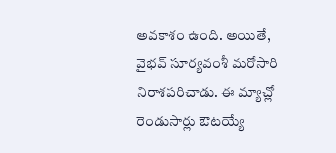అవకాశం ఉంది. అయితే, వైభవ్ సూర్యవంశీ మరోసారి నిరాశపరిచాడు. ఈ మ్యాచ్లో రెండుసార్లు ఔటయ్యే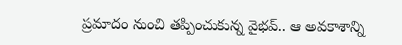ప్రమాదం నుంచి తప్పించుకున్న వైభవ్.. ఆ అవకాశాన్ని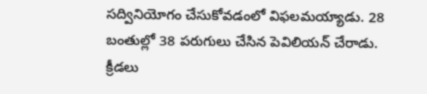సద్వినియోగం చేసుకోవడంలో విఫలమయ్యాడు. 28 బంతుల్లో 38 పరుగులు చేసిన పెవిలియన్ చేరాడు.
క్రీడలు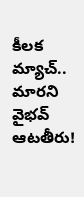కీలక మ్యాచ్.. మారని వైభవ్ ఆటతీరు!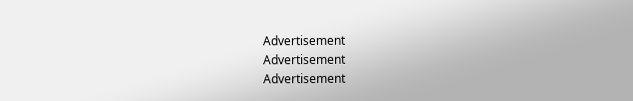Advertisement
Advertisement
Advertisement